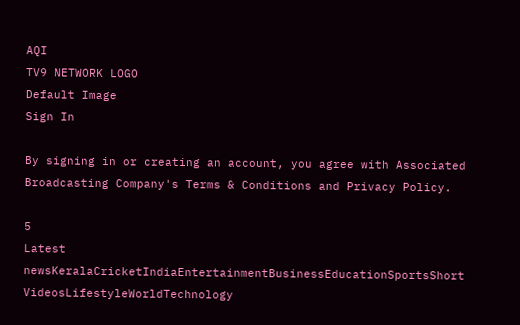AQI
TV9 NETWORK LOGO
Default Image
Sign In

By signing in or creating an account, you agree with Associated Broadcasting Company's Terms & Conditions and Privacy Policy.

5
Latest newsKeralaCricketIndiaEntertainmentBusinessEducationSportsShort VideosLifestyleWorldTechnology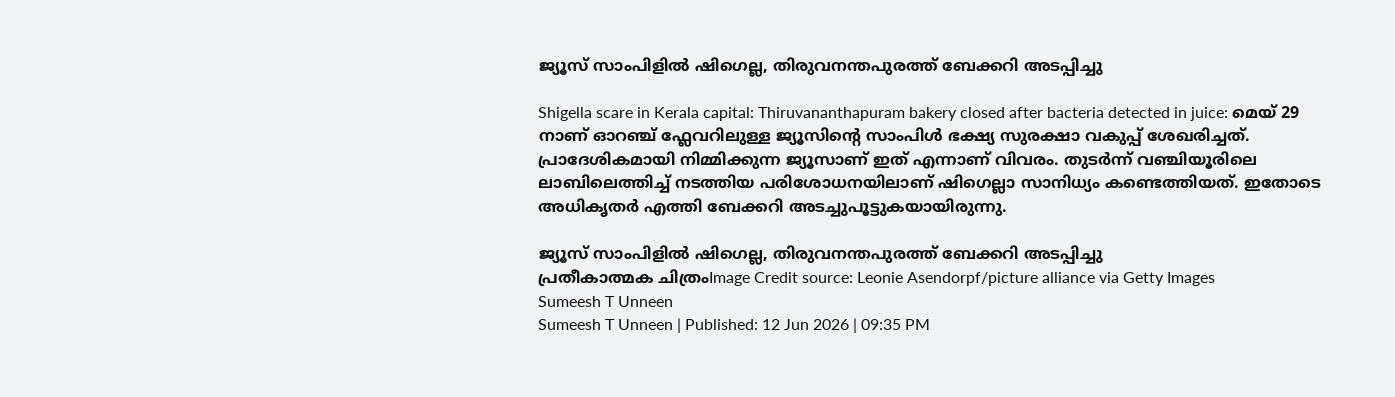ജ്യൂസ് സാംപിളിൽ ഷിഗെല്ല, തിരുവനന്തപുരത്ത് ബേക്കറി അടപ്പിച്ചു

Shigella scare in Kerala capital: Thiruvananthapuram bakery closed after bacteria detected in juice: മെയ് 29 നാണ് ഓറഞ്ച് ഫ്ലേവറിലുള്ള ജ്യൂസിൻ്റെ സാംപിൾ ഭക്ഷ്യ സുരക്ഷാ വകുപ്പ് ശേഖരിച്ചത്. പ്രാദേശികമായി നിമ്മിക്കുന്ന ജ്യൂസാണ് ഇത് എന്നാണ് വിവരം. തുടർന്ന് വഞ്ചിയൂരിലെ ലാബിലെത്തിച്ച് നടത്തിയ പരിശോധനയിലാണ് ഷിഗെല്ലാ സാനിധ്യം കണ്ടെത്തിയത്. ഇതോടെ അധികൃതർ എത്തി ബേക്കറി അടച്ചുപൂട്ടുകയായിരുന്നു.

ജ്യൂസ് സാംപിളിൽ ഷിഗെല്ല, തിരുവനന്തപുരത്ത് ബേക്കറി അടപ്പിച്ചു
പ്രതീകാത്മക ചിത്രംImage Credit source: Leonie Asendorpf/picture alliance via Getty Images
Sumeesh T Unneen
Sumeesh T Unneen | Published: 12 Jun 2026 | 09:35 PM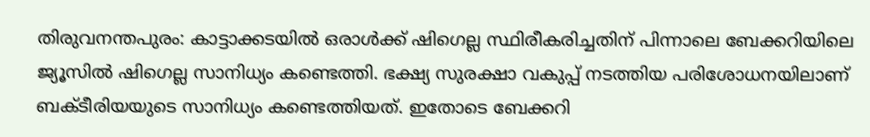തിരുവനന്തപുരം: കാട്ടാക്കടയിൽ ഒരാൾക്ക് ഷിഗെല്ല സ്ഥിരീകരിച്ചതിന് പിന്നാലെ ബേക്കറിയിലെ ജ്യൂസിൽ ഷിഗെല്ല സാനിധ്യം കണ്ടെത്തി. ഭക്ഷ്യ സുരക്ഷാ വകുപ്പ് നടത്തിയ പരിശോധനയിലാണ് ബക്ടീരിയയുടെ സാനിധ്യം കണ്ടെത്തിയത്. ഇതോടെ ബേക്കറി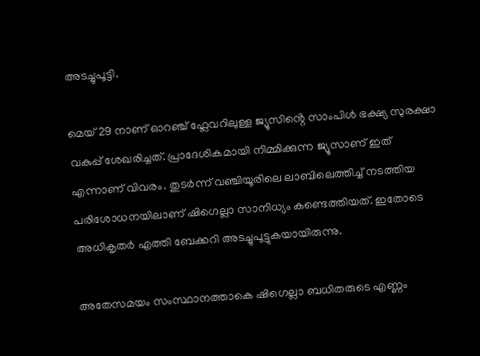അടച്ചുപൂട്ടി.

മെയ് 29 നാണ് ഓറഞ്ച് ഫ്ലേവറിലുള്ള ജ്യൂസിൻ്റെ സാംപിൾ ഭക്ഷ്യ സുരക്ഷാ വകുപ്പ് ശേഖരിച്ചത്. പ്രാദേശികമായി നിമ്മിക്കുന്ന ജ്യൂസാണ് ഇത് എന്നാണ് വിവരം. തുടർന്ന് വഞ്ചിയൂരിലെ ലാബിലെത്തിച്ച് നടത്തിയ പരിശോധനയിലാണ് ഷിഗെല്ലാ സാനിധ്യം കണ്ടെത്തിയത്. ഇതോടെ അധികൃതർ എത്തി ബേക്കറി അടച്ചുപൂട്ടുകയായിരുന്നു.

അതേസമയം സംസ്ഥാനത്താകെ ഷിഗെല്ലാ ബധിതരുടെ എണ്ണം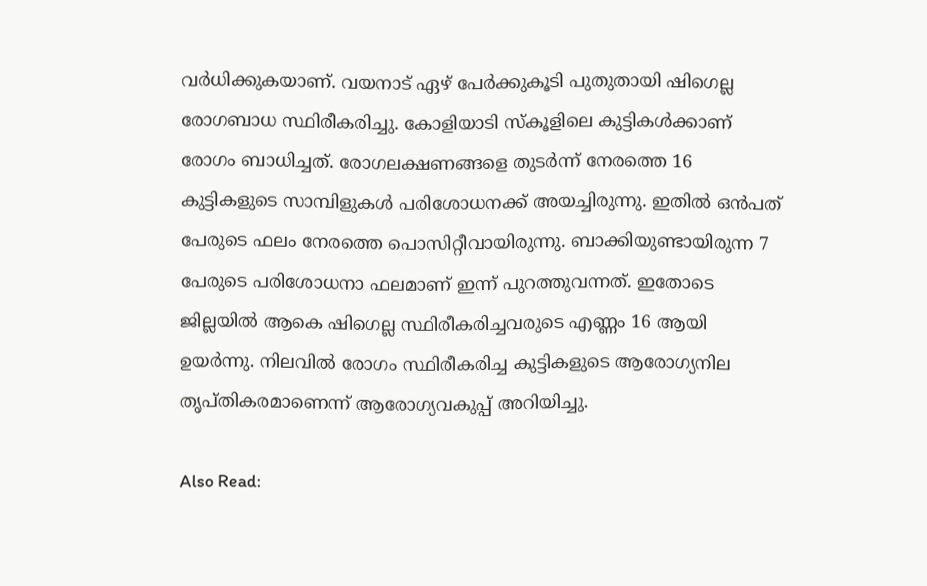വർധിക്കുകയാണ്. വയനാട് ഏഴ് പേർക്കുകൂടി പുതുതായി ഷിഗെല്ല രോഗബാധ സ്ഥിരീകരിച്ചു. കോളിയാടി സ്കൂളിലെ കുട്ടികൾക്കാണ് രോഗം ബാധിച്ചത്. രോഗലക്ഷണങ്ങളെ തുടർന്ന് നേരത്തെ 16 കുട്ടികളുടെ സാമ്പിളുകൾ പരിശോധനക്ക് അയച്ചിരുന്നു. ഇതിൽ ഒൻപത് പേരുടെ ഫലം നേരത്തെ പൊസിറ്റീവായിരുന്നു. ബാക്കിയുണ്ടായിരുന്ന 7 പേരുടെ പരിശോധനാ ഫലമാണ് ഇന്ന് പുറത്തുവന്നത്. ഇതോടെ ജില്ലയിൽ ആകെ ഷിഗെല്ല സ്ഥിരീകരിച്ചവരുടെ എണ്ണം 16 ആയി ഉയർന്നു. നിലവിൽ രോഗം സ്ഥിരീകരിച്ച കുട്ടികളുടെ ആരോഗ്യനില തൃപ്തികരമാണെന്ന് ആരോഗ്യവകുപ്പ് അറിയിച്ചു.

Also Read: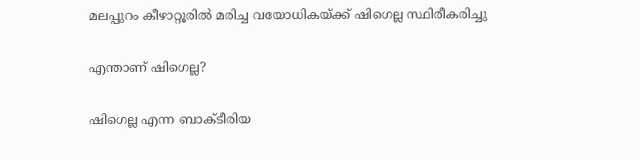മലപ്പുറം കീഴാറ്റൂരിൽ മരിച്ച വയോധികയ്ക്ക് ഷിഗെല്ല സ്ഥിരീകരിച്ചു

എന്താണ് ഷിഗെല്ല?

ഷിഗെല്ല എന്ന ബാക്ടീരിയ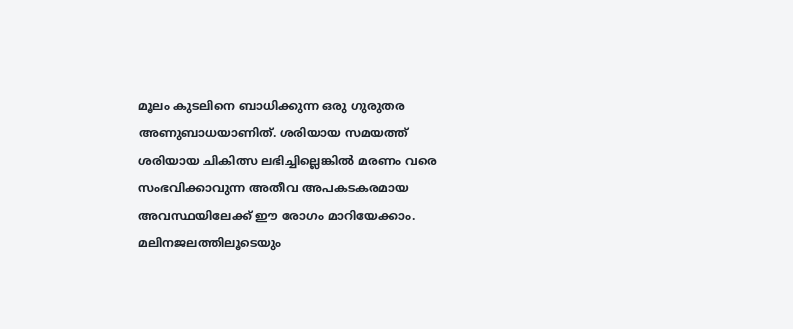മൂലം കുടലിനെ ബാധിക്കുന്ന ഒരു ഗുരുതര അണുബാധയാണിത്. ശരിയായ സമയത്ത് ശരിയായ ചികിത്സ ലഭിച്ചില്ലെങ്കിൽ മരണം വരെ സംഭവിക്കാവുന്ന അതീവ അപകടകരമായ അവസ്ഥയിലേക്ക് ഈ രോഗം മാറിയേക്കാം. മലിനജലത്തിലൂടെയും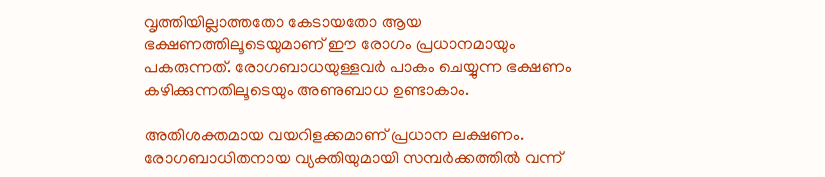വൃത്തിയില്ലാത്തതോ കേടായതോ ആയ ഭക്ഷണത്തിലൂടെയുമാണ് ഈ രോഗം പ്രധാനമായും പകരുന്നത്. രോഗബാധയുള്ളവർ പാകം ചെയ്യുന്ന ഭക്ഷണം കഴിക്കുന്നതിലൂടെയും അണുബാധ ഉണ്ടാകാം.

അതിശക്തമായ വയറിളക്കമാണ് പ്രധാന ലക്ഷണം. രോഗബാധിതനായ വ്യക്തിയുമായി സമ്പർക്കത്തിൽ വന്ന്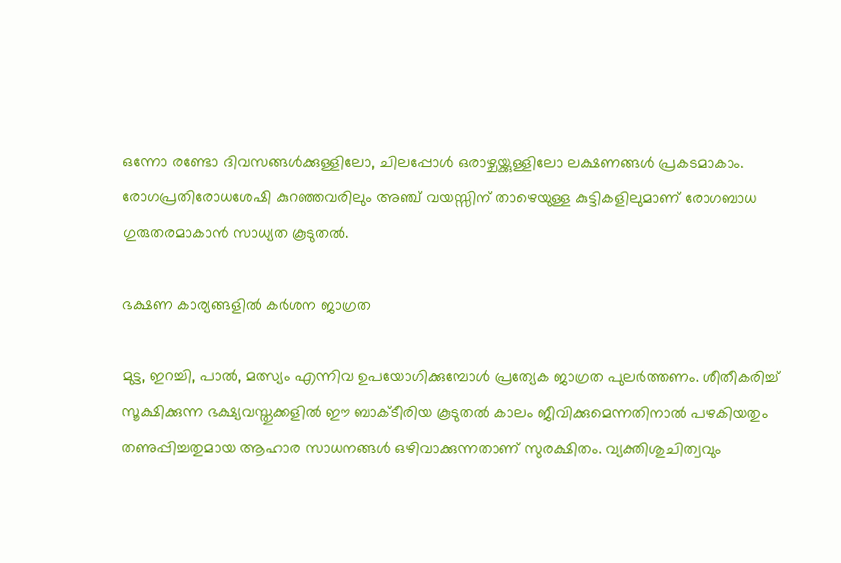ഒന്നോ രണ്ടോ ദിവസങ്ങൾക്കുള്ളിലോ, ചിലപ്പോൾ ഒരാഴ്ചയ്ക്കുള്ളിലോ ലക്ഷണങ്ങൾ പ്രകടമാകാം. രോഗപ്രതിരോധശേഷി കുറഞ്ഞവരിലും അഞ്ച് വയസ്സിന് താഴെയുള്ള കുട്ടികളിലുമാണ് രോഗബാധ ഗുരുതരമാകാൻ സാധ്യത കൂടുതൽ.

ഭക്ഷണ കാര്യങ്ങളിൽ കർശന ജാഗ്രത

മുട്ട, ഇറച്ചി, പാൽ, മത്സ്യം എന്നിവ ഉപയോഗിക്കുമ്പോൾ പ്രത്യേക ജാഗ്രത പുലർത്തണം. ശീതീകരിച്ച് സൂക്ഷിക്കുന്ന ഭക്ഷ്യവസ്തുക്കളിൽ ഈ ബാക്ടീരിയ കൂടുതൽ കാലം ജീവിക്കുമെന്നതിനാൽ പഴകിയതും തണുപ്പിച്ചതുമായ ആഹാര സാധനങ്ങൾ ഒഴിവാക്കുന്നതാണ് സുരക്ഷിതം. വ്യക്തിശുചിത്വവും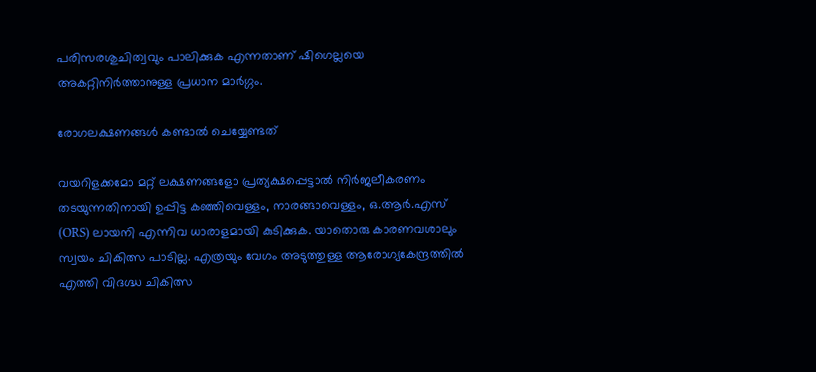പരിസരശുചിത്വവും പാലിക്കുക എന്നതാണ് ഷിഗെല്ലയെ അകറ്റിനിർത്താനുള്ള പ്രധാന മാർഗ്ഗം.

രോഗലക്ഷണങ്ങൾ കണ്ടാൽ ചെയ്യേണ്ടത്

വയറിളക്കമോ മറ്റ് ലക്ഷണങ്ങളോ പ്രത്യക്ഷപ്പെട്ടാൽ നിർജലീകരണം തടയുന്നതിനായി ഉപ്പിട്ട കഞ്ഞിവെള്ളം, നാരങ്ങാവെള്ളം, ഒ.ആർ.എസ് (ORS) ലായനി എന്നിവ ധാരാളമായി കുടിക്കുക. യാതൊരു കാരണവശാലും സ്വയം ചികിത്സ പാടില്ല. എത്രയും വേഗം അടുത്തുള്ള ആരോഗ്യകേന്ദ്രത്തിൽ എത്തി വിദഗ്ദ്ധ ചികിത്സ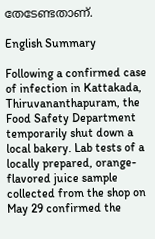തേടേണ്ടതാണ്.

English Summary

Following a confirmed case of infection in Kattakada, Thiruvananthapuram, the Food Safety Department temporarily shut down a local bakery. Lab tests of a locally prepared, orange-flavored juice sample collected from the shop on May 29 confirmed the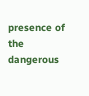presence of the dangerous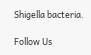Shigella bacteria.

Follow Us